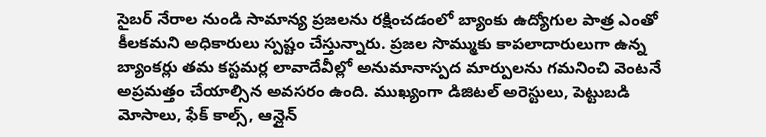సైబర్ నేరాల నుండి సామాన్య ప్రజలను రక్షించడంలో బ్యాంకు ఉద్యోగుల పాత్ర ఎంతో కీలకమని అధికారులు స్పష్టం చేస్తున్నారు. ప్రజల సొమ్ముకు కాపలాదారులుగా ఉన్న బ్యాంకర్లు తమ కస్టమర్ల లావాదేవీల్లో అనుమానాస్పద మార్పులను గమనించి వెంటనే అప్రమత్తం చేయాల్సిన అవసరం ఉంది. ముఖ్యంగా డిజిటల్ అరెస్టులు, పెట్టుబడి మోసాలు, ఫేక్ కాల్స్, ఆన్లైన్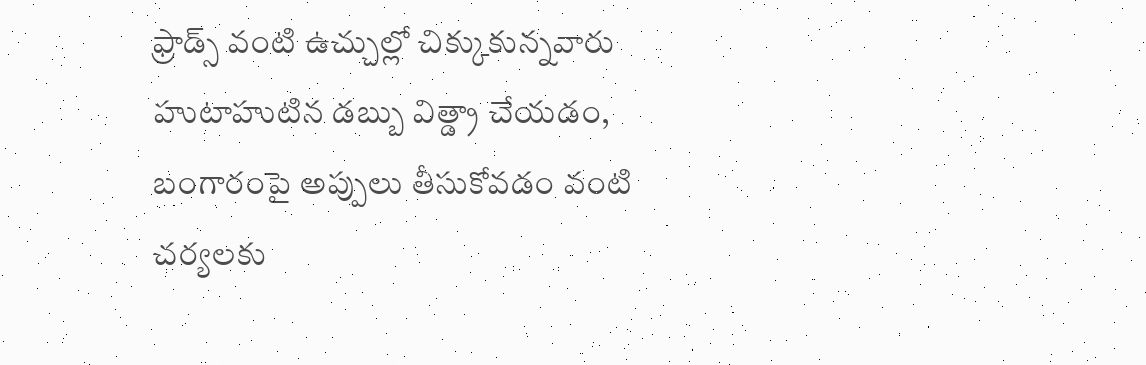ఫ్రాడ్స్ వంటి ఉచ్చుల్లో చిక్కుకున్నవారు హుటాహుటిన డబ్బు విత్డ్రా చేయడం, బంగారంపై అప్పులు తీసుకోవడం వంటి చర్యలకు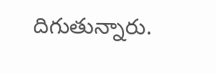దిగుతున్నారు.